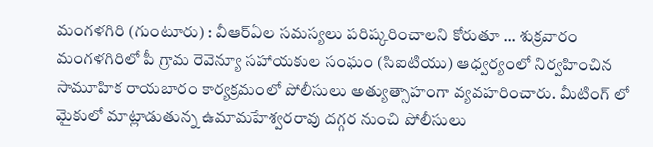మంగళగిరి (గుంటూరు) : వీఆర్ఏల సమస్యలు పరిష్కరించాలని కోరుతూ ... శుక్రవారం మంగళగిరిలో పీ గ్రామ రెవెన్యూ సహాయకుల సంఘం (సిఐటియు) ఆధ్వర్యంలో నిర్వహించిన సామూహిక రాయబారం కార్యక్రమంలో పోలీసులు అత్యుత్సాహంగా వ్యవహరించారు. మీటింగ్ లో మైకులో మాట్లాడుతున్న ఉమామహేశ్వరరావు దగ్గర నుంచి పోలీసులు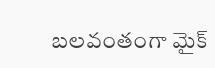బలవంతంగా మైక్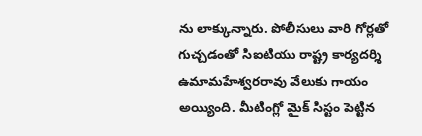ను లాక్కున్నారు. పోలీసులు వారి గోర్లతో గుచ్చడంతో సిఐటియు రాష్ట్ర కార్యదర్శి ఉమామహేశ్వరరావు వేలుకు గాయం అయ్యింది. మీటింగ్లో మైక్ సిస్టం పెట్టిన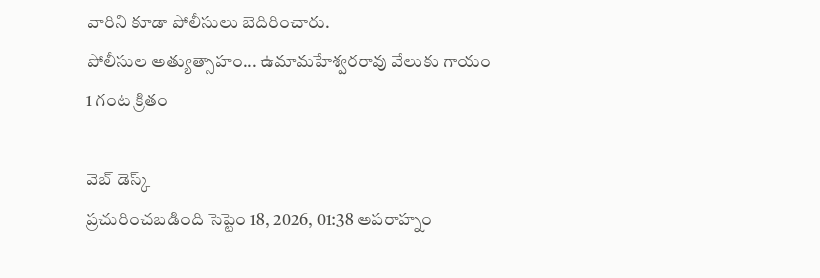వారిని కూడా పోలీసులు బెదిరించారు.
పోలీసుల అత్యుత్సాహం... ఉమామహేశ్వరరావు వేలుకు గాయం
1 గంట క్రితం

వెబ్ డెస్క్
ప్రచురించబడింది సెప్టెం 18, 2026, 01:38 అపరాహ్నం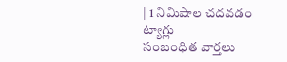| 1 నిమిషాల చదవడం
ట్యాగ్లు
సంబంధిత వార్తలు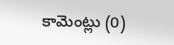కామెంట్లు (0)